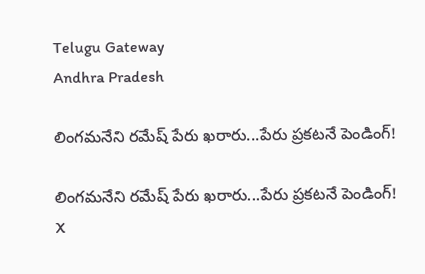Telugu Gateway
Andhra Pradesh

లింగమనేని రమేష్ పేరు ఖరారు...పేరు ప్రకటనే పెండింగ్!

లింగమనేని రమేష్ పేరు ఖరారు...పేరు ప్రకటనే పెండింగ్!
X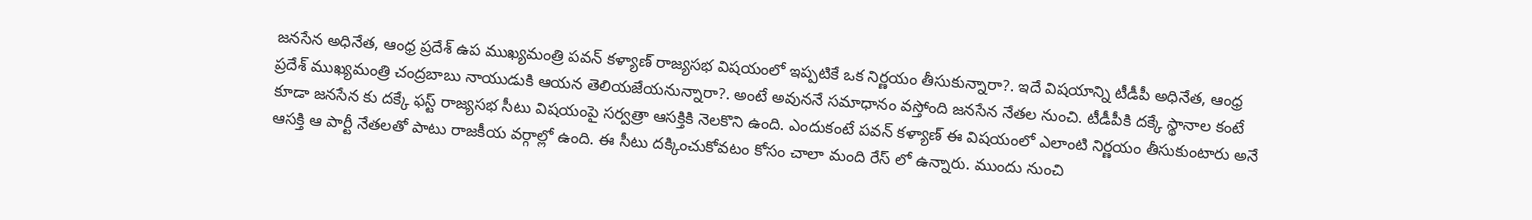జనసేన అధినేత, ఆంధ్ర ప్రదేశ్ ఉప ముఖ్యమంత్రి పవన్ కళ్యాణ్ రాజ్యసభ విషయంలో ఇప్పటికే ఒక నిర్ణయం తీసుకున్నారా?. ఇదే విషయాన్ని టీడీపీ అధినేత, ఆంధ్ర ప్రదేశ్ ముఖ్యమంత్రి చంద్రబాబు నాయుడుకి ఆయన తెలియజేయనున్నారా?. అంటే అవుననే సమాధానం వస్తోంది జనసేన నేతల నుంచి. టీడీపీకి దక్కే స్థానాల కంటే కూడా జనసేన కు దక్కే ఫస్ట్ రాజ్యసభ సీటు విషయంపై సర్వత్రా ఆసక్తికి నెలకొని ఉంది. ఎందుకంటే పవన్ కళ్యాణ్ ఈ విషయంలో ఎలాంటి నిర్ణయం తీసుకుంటారు అనే ఆసక్తి ఆ పార్టీ నేతలతో పాటు రాజకీయ వర్గాల్లో ఉంది. ఈ సీటు దక్కించుకోవటం కోసం చాలా మంది రేస్ లో ఉన్నారు. ముందు నుంచి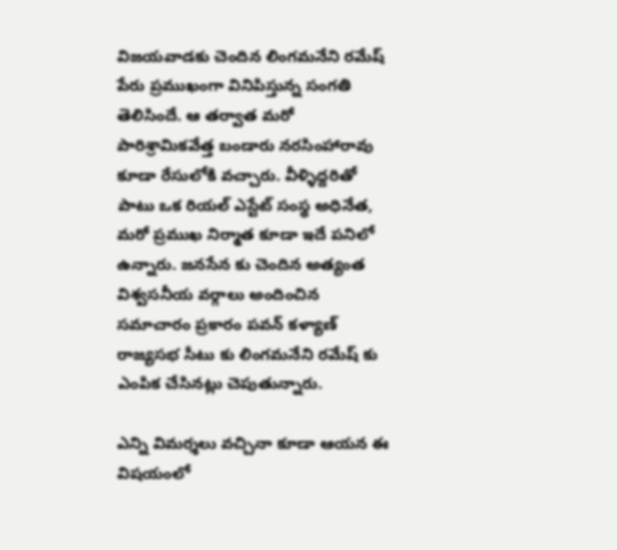విజయవాడకు చెందిన లింగమనేని రమేష్ పేరు ప్రముఖంగా వినిపిస్తున్న సంగతి తెలిసిందే. ఆ తర్వాత మరో పారిశ్రామికవేత్త బండారు నరసింహారావు కూడా రేసులోకి వచ్చారు. వీళ్ళిద్దరితో పాటు ఒక రియల్ ఎస్టేట్ సంస్థ అధినేత, మరో ప్రముఖ నిర్మాత కూడా ఇదే పనిలో ఉన్నారు. జనసేన కు చెందిన అత్యంత విశ్వసనీయ వర్గాలు అందించిన సమాచారం ప్రకారం పవన్ కళ్యాణ్ రాజ్యసభ సీటు కు లింగమనేని రమేష్ కు ఎంపిక చేసినట్లు చెపుతున్నారు.

ఎన్ని విమర్శలు వచ్చినా కూడా ఆయన ఈ విషయంలో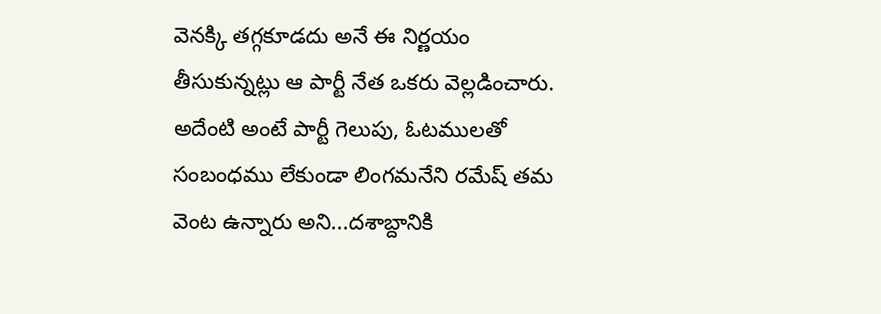వెనక్కి తగ్గకూడదు అనే ఈ నిర్ణయం తీసుకున్నట్లు ఆ పార్టీ నేత ఒకరు వెల్లడించారు. అదేంటి అంటే పార్టీ గెలుపు, ఓటములతో సంబంధము లేకుండా లింగమనేని రమేష్ తమ వెంట ఉన్నారు అని...దశాబ్దానికి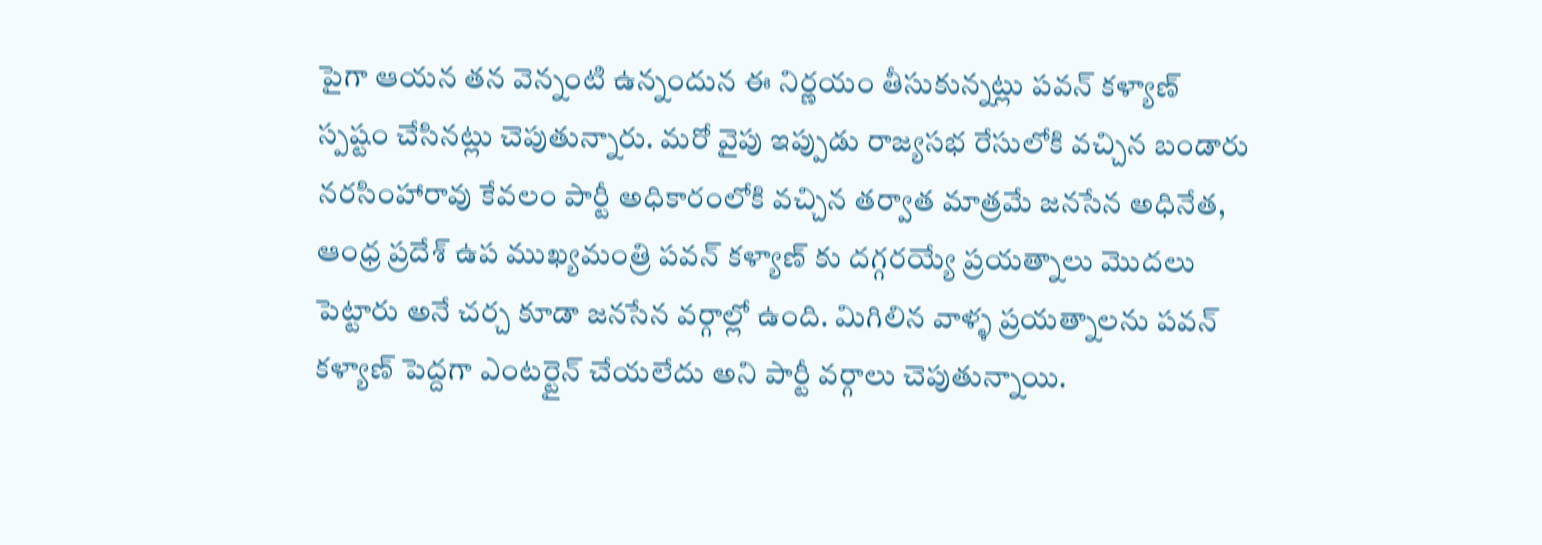పైగా ఆయన తన వెన్నంటి ఉన్నందున ఈ నిర్ణయం తీసుకున్నట్లు పవన్ కళ్యాణ్ స్పష్టం చేసినట్లు చెపుతున్నారు. మరో వైపు ఇప్పుడు రాజ్యసభ రేసులోకి వచ్చిన బండారు నరసింహారావు కేవలం పార్టీ అధికారంలోకి వచ్చిన తర్వాత మాత్రమే జనసేన అధినేత, ఆంధ్ర ప్రదేశ్ ఉప ముఖ్యమంత్రి పవన్ కళ్యాణ్ కు దగ్గరయ్యే ప్రయత్నాలు మొదలు పెట్టారు అనే చర్చ కూడా జనసేన వర్గాల్లో ఉంది. మిగిలిన వాళ్ళ ప్రయత్నాలను పవన్ కళ్యాణ్ పెద్దగా ఎంటర్టైన్ చేయలేదు అని పార్టీ వర్గాలు చెపుతున్నాయి.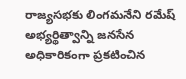రాజ్యసభకు లింగమనేని రమేష్ అభ్యర్థిత్వాన్ని జనసేన అధికారికంగా ప్రకటించిన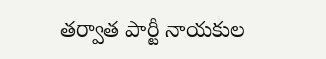తర్వాత పార్టీ నాయకుల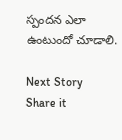స్పందన ఎలా ఉంటుందో చూడాలి.

Next Story
Share it